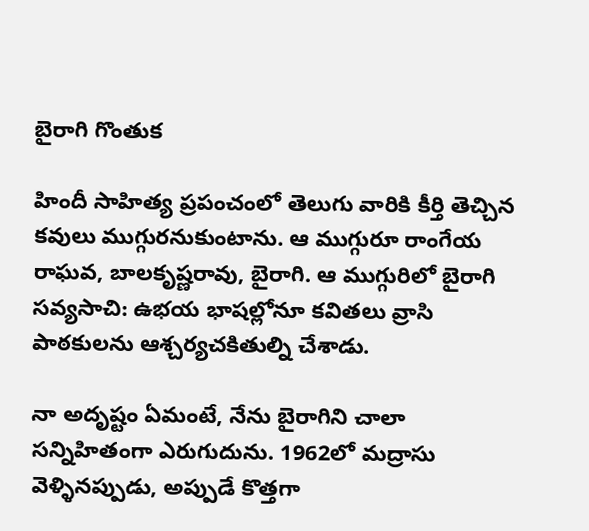బైరాగి గొంతుక

హిందీ సాహిత్య ప్రపంచంలో తెలుగు వారికి కీర్తి తెచ్చిన కవులు ముగ్గురనుకుంటాను. ఆ ముగ్గురూ రాంగేయ రాఘవ, బాలకృష్ణరావు, బైరాగి. ఆ ముగ్గురిలో బైరాగి సవ్యసాచి: ఉభయ భాషల్లోనూ కవితలు వ్రాసి పాఠకులను ఆశ్చర్యచకితుల్ని చేశాడు.

నా అదృష్టం ఏమంటే, నేను బైరాగిని చాలా సన్నిహితంగా ఎరుగుదును. 1962లో మద్రాసు వెళ్ళినప్పుడు, అప్పుడే కొత్తగా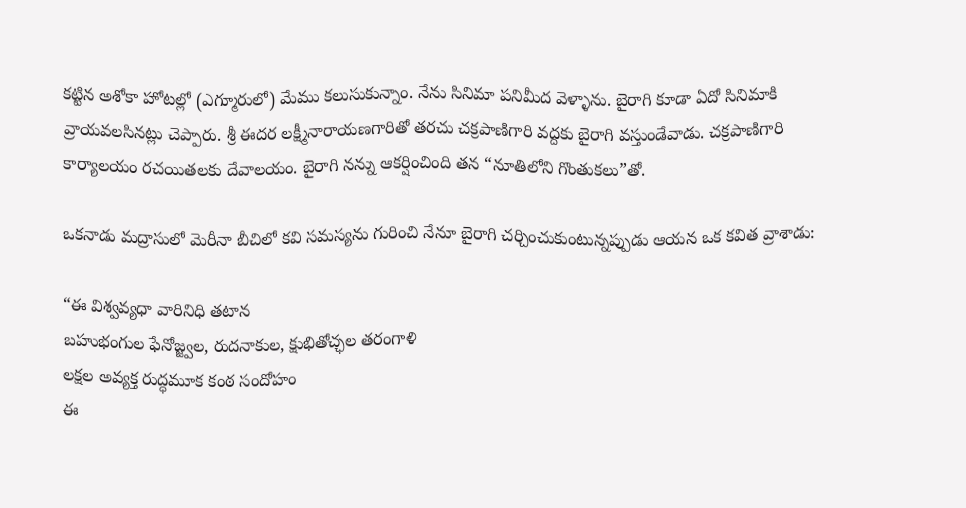కట్టిన అశోకా హోటల్లో (ఎగ్మూరులో) మేము కలుసుకున్నాం. నేను సినిమా పనిమీద వెళ్ళాను. బైరాగి కూడా ఏదో సినిమాకి వ్రాయవలసినట్లు చెప్పారు. శ్రీ ఈదర లక్ష్మీనారాయణగారితో తరచు చక్రపాణిగారి వద్దకు బైరాగి వస్తుండేవాడు. చక్రపాణిగారి కార్యాలయం రచయితలకు దేవాలయం. బైరాగి నన్ను ఆకర్షించింది తన “నూతిలోని గొంతుకలు”తో.

ఒకనాడు మద్రాసులో మెరీనా బీచిలో కవి సమస్యను గురించి నేనూ బైరాగి చర్చించుకుంటున్నప్పుడు ఆయన ఒక కవిత వ్రాశాడు:

“ఈ విశ్వవ్యధా వారినిధి తటాన
బహుభంగుల ఫేనోజ్జ్వల, రుదనాకుల, క్షుభితోచ్ఛల తరంగాళి
లక్షల అవ్యక్త రుద్ధమూక కంఠ సందోహం
ఈ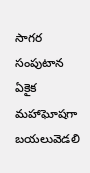సాగర సంపుటాన
ఏకైక మహాఘోషగా బయలువెడలి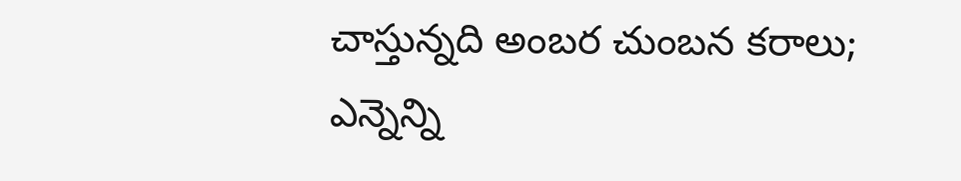చాస్తున్నది అంబర చుంబన కరాలు;
ఎన్నెన్ని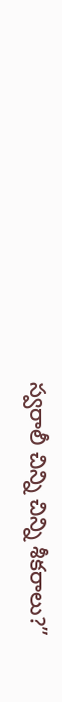స్వరాలీ చిన్ని చిన్ని శీకరాలు?”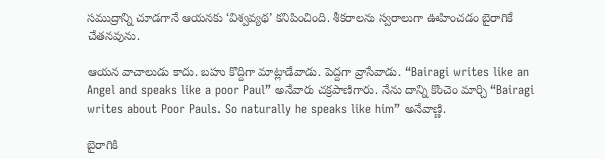సముద్రాన్ని చూడగానే ఆయనకు ‘విశ్వవ్యథ’ కనిపించింది. శీకరాలను స్వరాలుగా ఊహించడం బైరాగికే చేతనవును.

ఆయన వాచాలుడు కాదు. బహు కొద్దిగా మాట్లాడేవాడు. పెద్దగా వ్రాసేవాడు. “Bairagi writes like an Angel and speaks like a poor Paul” అనేవారు చక్రపాణిగారు. నేను దాన్ని కొంచెం మార్చి “Bairagi writes about Poor Pauls. So naturally he speaks like him” అనేవాణ్ణి.

బైరాగికి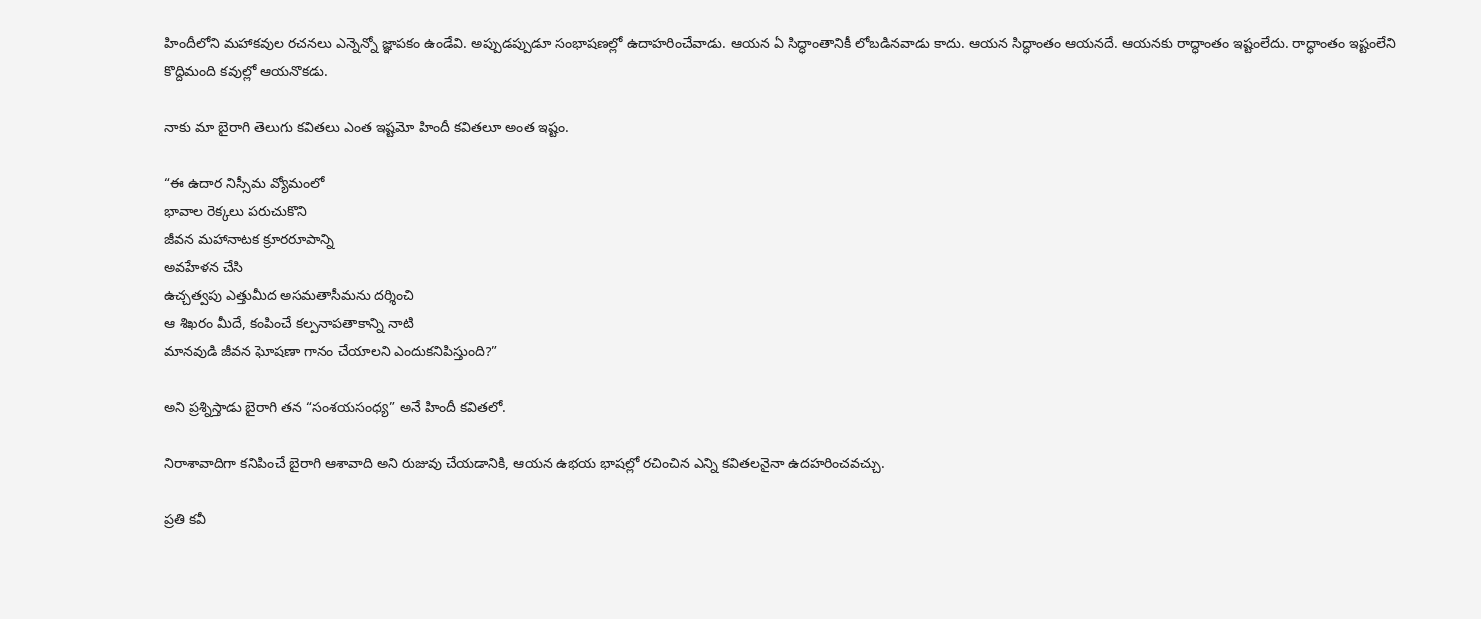హిందీలోని మహాకవుల రచనలు ఎన్నెన్నో జ్ఞాపకం ఉండేవి. అప్పుడప్పుడూ సంభాషణల్లో ఉదాహరించేవాడు. ఆయన ఏ సిద్ధాంతానికీ లోబడినవాడు కాదు. ఆయన సిద్ధాంతం ఆయనదే. ఆయనకు రాద్ధాంతం ఇష్టంలేదు. రాద్ధాంతం ఇష్టంలేని కొద్దిమంది కవుల్లో ఆయనొకడు.

నాకు మా బైరాగి తెలుగు కవితలు ఎంత ఇష్టమో హిందీ కవితలూ అంత ఇష్టం.

“ఈ ఉదార నిస్సీమ వ్యోమంలో
భావాల రెక్కలు పరుచుకొని
జీవన మహానాటక క్రూరరూపాన్ని
అవహేళన చేసి
ఉచ్చత్వపు ఎత్తుమీద అసమతాసీమను దర్శించి
ఆ శిఖరం మీదే, కంపించే కల్పనాపతాకాన్ని నాటి
మానవుడి జీవన ఘోషణా గానం చేయాలని ఎందుకనిపిస్తుంది?”

అని ప్రశ్నిస్తాడు బైరాగి తన “సంశయసంధ్య” అనే హిందీ కవితలో.

నిరాశావాదిగా కనిపించే బైరాగి ఆశావాది అని రుజువు చేయడానికి, ఆయన ఉభయ భాషల్లో రచించిన ఎన్ని కవితలనైనా ఉదహరించవచ్చు.

ప్రతి కవీ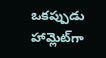ఒకప్పుడు హామ్లెట్‌గా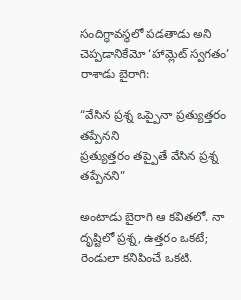సందిగ్ధావస్థలో పడతాడు అని చెప్పడానికేమో ‘హామ్లెట్ స్వగతం’ రాశాడు బైరాగి:

“వేసిన ప్రశ్న ఒప్పైనా ప్రత్యుత్తరం తప్పేనని
ప్రత్యుత్తరం తప్పైతే వేసిన ప్రశ్న తప్పేనని”

అంటాడు బైరాగి ఆ కవితలో. నా దృష్టిలో ప్రశ్న, ఉత్తరం ఒకటే; రెండులా కనిపించే ఒకటి.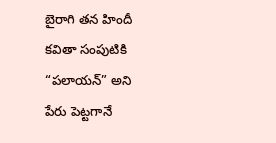బైరాగి తన హిందీ కవితా సంపుటికి “పలాయన్” అని పేరు పెట్టగానే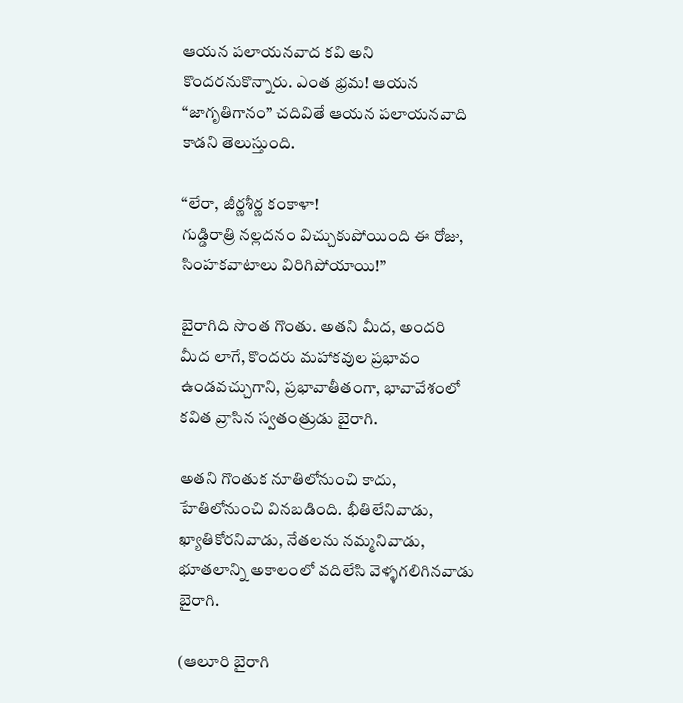ఆయన పలాయనవాద కవి అని కొందరనుకొన్నారు. ఎంత భ్రమ! ఆయన “జాగృతిగానం” చదివితే ఆయన పలాయనవాది కాడని తెలుస్తుంది.

“లేరా, జీర్ణశీర్ణ కంకాళా!
గుడ్డిరాత్రి నల్లదనం విచ్చుకుపోయింది ఈ రోజు,
సింహకవాటాలు విరిగిపోయాయి!”

బైరాగిది సొంత గొంతు. అతని మీద, అందరి మీద లాగే, కొందరు మహాకవుల ప్రభావం ఉండవచ్చుగాని, ప్రభావాతీతంగా, భావావేశంలో కవిత వ్రాసిన స్వతంత్రుడు బైరాగి.

అతని గొంతుక నూతిలోనుంచి కాదు, హేతిలోనుంచి వినబడింది. భీతిలేనివాడు, ఖ్యాతికోరనివాడు, నేతలను నమ్మనివాడు, భూతలాన్ని అకాలంలో వదిలేసి వెళ్ళగలిగినవాడు బైరాగి.

(ఆలూరి బైరాగి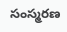సంస్మరణ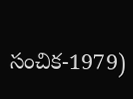సంచిక-1979)